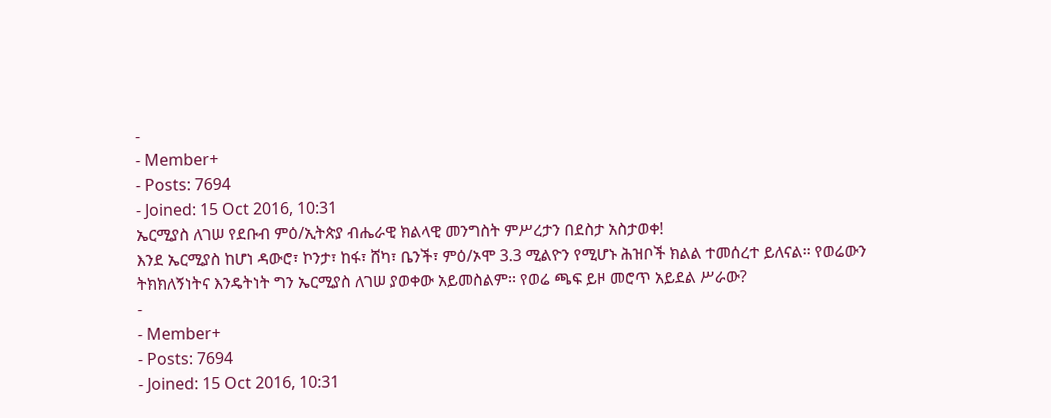-
- Member+
- Posts: 7694
- Joined: 15 Oct 2016, 10:31
ኤርሚያስ ለገሠ የደቡብ ምዕ/ኢትጵያ ብሔራዊ ክልላዊ መንግስት ምሥረታን በደስታ አስታወቀ!
እንደ ኤርሚያስ ከሆነ ዳውሮ፣ ኮንታ፣ ከፋ፣ ሸካ፣ ቤንች፣ ምዕ/ኦሞ 3.3 ሚልዮን የሚሆኑ ሕዝቦች ክልል ተመሰረተ ይለናል፡፡ የወሬውን ትክክለኝነትና እንዴትነት ግን ኤርሚያስ ለገሠ ያወቀው አይመስልም፡፡ የወሬ ጫፍ ይዞ መሮጥ አይደል ሥራው?
-
- Member+
- Posts: 7694
- Joined: 15 Oct 2016, 10:31